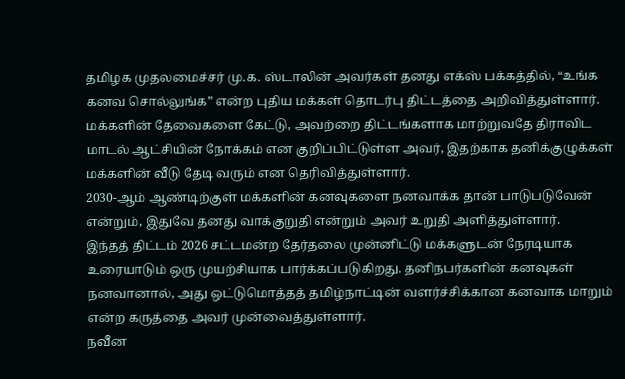தமிழக முதலமைச்சர் மு.க. ஸ்டாலின் அவர்கள் தனது எக்ஸ் பக்கத்தில், “உங்க கனவ சொல்லுங்க” என்ற புதிய மக்கள் தொடர்பு திட்டத்தை அறிவித்துள்ளார். மக்களின் தேவைகளை கேட்டு, அவற்றை திட்டங்களாக மாற்றுவதே திராவிட மாடல் ஆட்சியின் நோக்கம் என குறிப்பிட்டுள்ள அவர், இதற்காக தனிக்குழுக்கள் மக்களின் வீடு தேடி வரும் என தெரிவித்துள்ளார்.
2030-ஆம் ஆண்டிற்குள் மக்களின் கனவுகளை நனவாக்க தான் பாடுபடுவேன் என்றும், இதுவே தனது வாக்குறுதி என்றும் அவர் உறுதி அளித்துள்ளார்.
இந்தத் திட்டம் 2026 சட்டமன்ற தேர்தலை முன்னிட்டு மக்களுடன் நேரடியாக உரையாடும் ஒரு முயற்சியாக பார்க்கப்படுகிறது. தனிநபர்களின் கனவுகள் நனவானால், அது ஒட்டுமொத்தத் தமிழ்நாட்டின் வளர்ச்சிக்கான கனவாக மாறும் என்ற கருத்தை அவர் முன்வைத்துள்ளார்.
நவீன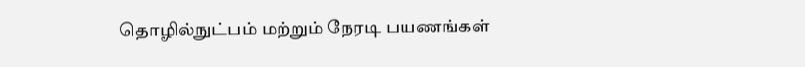தொழில்நுட்பம் மற்றும் நேரடி பயணங்கள்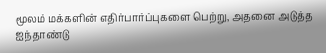மூலம் மக்களின் எதிர்பார்ப்புகளை பெற்று, அதனை அடுத்த ஐந்தாண்டு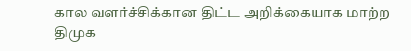கால வளர்ச்சிக்கான திட்ட அறிக்கையாக மாற்ற திமுக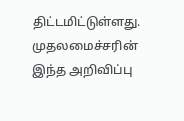திட்டமிட்டுள்ளது. முதலமைச்சரின் இந்த அறிவிப்பு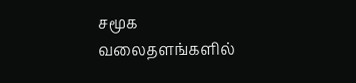சமூக வலைதளங்களில்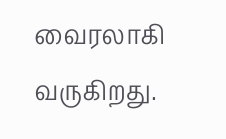வைரலாகி வருகிறது.